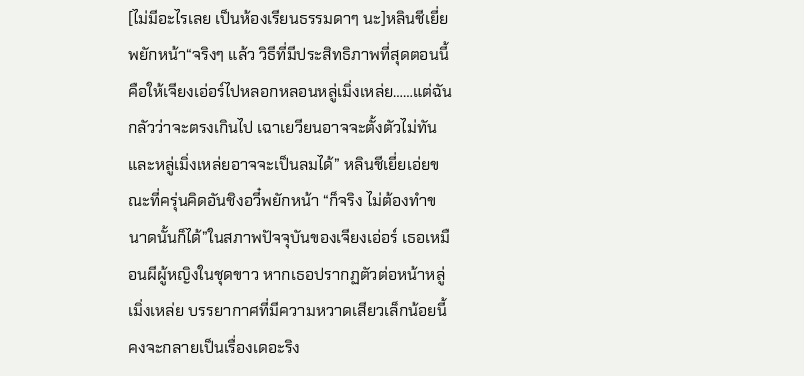[ไม่มีอะไรเลย เป็นห้องเรียนธรรมดาๆ นะ]หลินชีเยี่ยพยักหน้า“จริงๆ แล้ว วิธีที่มีประสิทธิภาพที่สุดตอนนี้ คือให้เจียงเอ่อร์ไปหลอกหลอนหลู่เมิ่งเหล่ย……แต่ฉันกลัวว่าจะตรงเกินไป เฉาเยวียนอาจจะตั้งตัวไม่ทัน และหลู่เมิ่งเหล่ยอาจจะเป็นลมได้” หลินชีเยี่ยเอ่ยขณะที่ครุ่นคิดอันชิงอวี๋พยักหน้า “ก็จริง ไม่ต้องทำขนาดนั้นก็ได้”ในสภาพปัจจุบันของเจียงเอ่อร์ เธอเหมือนผีผู้หญิงในชุดขาว หากเธอปรากฏตัวต่อหน้าหลู่เมิ่งเหล่ย บรรยากาศที่มีความหวาดเสียวเล็กน้อยนี้ คงจะกลายเป็นเรื่องเดอะริง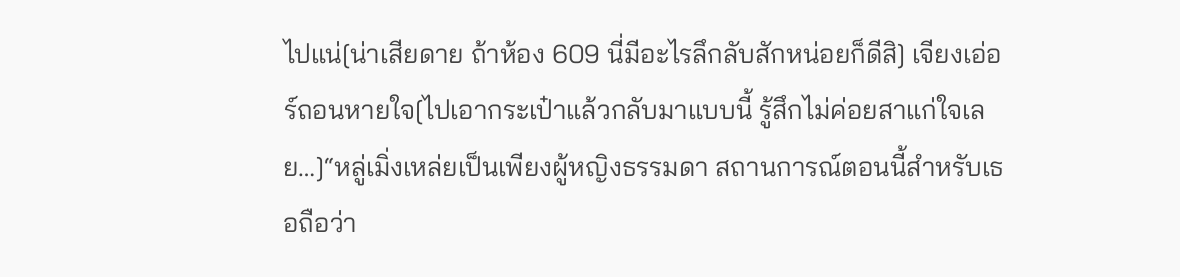ไปแน่[น่าเสียดาย ถ้าห้อง 609 นี่มีอะไรลึกลับสักหน่อยก็ดีสิ] เจียงเอ่อร์ถอนหายใจ[ไปเอากระเป๋าแล้วกลับมาแบบนี้ รู้สึกไม่ค่อยสาแก่ใจเลย…]“หลู่เมิ่งเหล่ยเป็นเพียงผู้หญิงธรรมดา สถานการณ์ตอนนี้สำหรับเธอถือว่า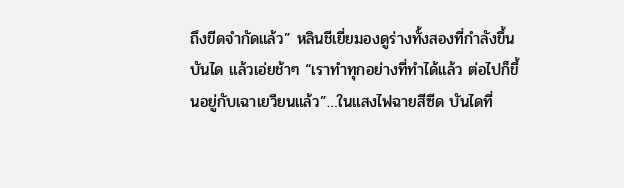ถึงขีดจำกัดแล้ว” หลินชีเยี่ยมองดูร่างทั้งสองที่กำลังขึ้นบันได แล้วเอ่ยช้าๆ “เราทำทุกอย่างที่ทำได้แล้ว ต่อไปก็ขึ้นอยู่กับเฉาเยวียนแล้ว”…ในแสงไฟฉายสีซีด บันไดที่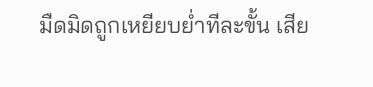มืดมิดถูกเหยียบย่ำทีละขั้น เสีย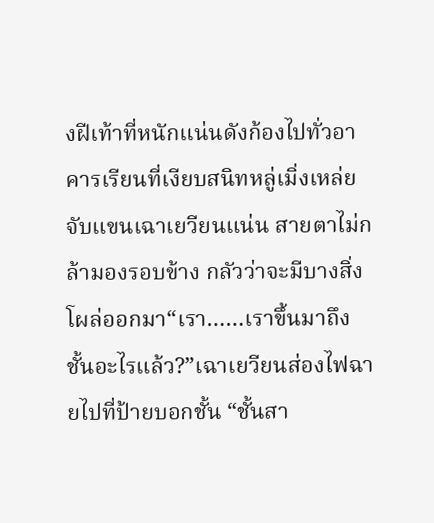งฝีเท้าที่หนักแน่นดังก้องไปทั่วอาคารเรียนที่เงียบสนิทหลู่เมิ่งเหล่ยจับแขนเฉาเยวียนแน่น สายตาไม่กล้ามองรอบข้าง กลัวว่าจะมีบางสิ่งโผล่ออกมา“เรา……เราขึ้นมาถึงชั้นอะไรแล้ว?”เฉาเยวียนส่องไฟฉายไปที่ป้ายบอกชั้น “ชั้นสา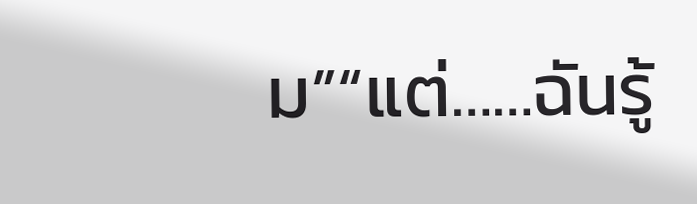ม”“แต่……ฉันรู้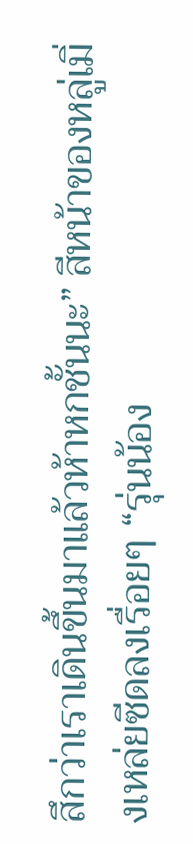สึกว่าเราเดินขึ้นมาแล้วห้าหกชั้นนะ” สีหน้าของหลู่เมิ่งเหล่ยซีดลงเรื่อยๆ “รุ่นน้อง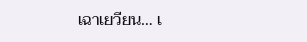เฉาเยวียน… เ